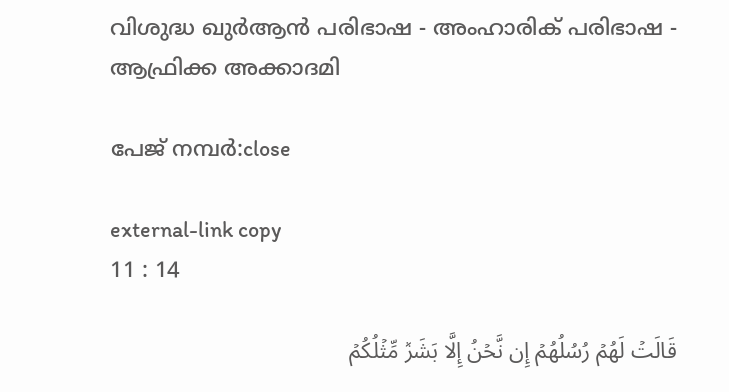വിശുദ്ധ ഖുർആൻ പരിഭാഷ - അംഹാരിക് പരിഭാഷ - ആഫ്രിക്ക അക്കാദമി

പേജ് നമ്പർ:close

external-link copy
11 : 14

قَالَتۡ لَهُمۡ رُسُلُهُمۡ إِن نَّحۡنُ إِلَّا بَشَرٞ مِّثۡلُكُمۡ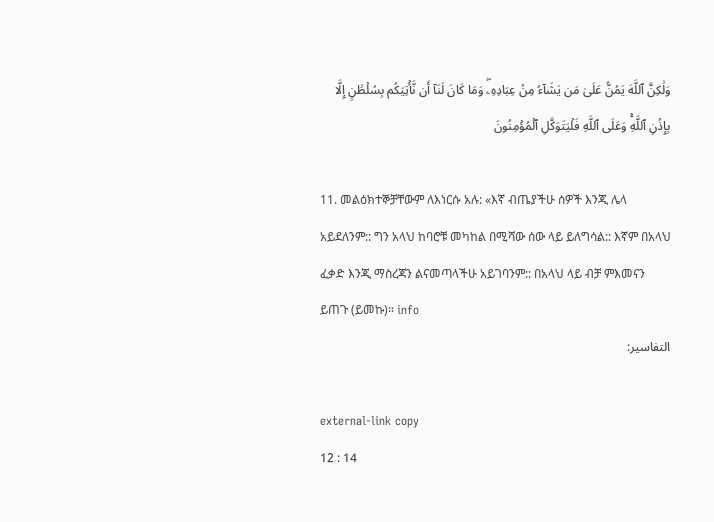وَلَٰكِنَّ ٱللَّهَ يَمُنُّ عَلَىٰ مَن يَشَآءُ مِنۡ عِبَادِهِۦۖ وَمَا كَانَ لَنَآ أَن نَّأۡتِيَكُم بِسُلۡطَٰنٍ إِلَّا بِإِذۡنِ ٱللَّهِۚ وَعَلَى ٱللَّهِ فَلۡيَتَوَكَّلِ ٱلۡمُؤۡمِنُونَ

11. መልዕክተኞቻቸውም ለእነርሱ አሉ: «እኛ ብጤያችሁ ሰዎች እንጂ ሌላ አይደለንም:: ግን አላህ ከባሮቹ መካከል በሚሻው ሰው ላይ ይለግሳል:: እኛም በአላህ ፈቃድ እንጂ ማስረጃን ልናመጣላችሁ አይገባንም:: በአላህ ላይ ብቻ ምእመናን ይጠጉ (ይመኩ)። info
التفاسير:

external-link copy
12 : 14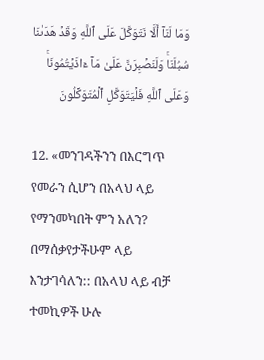وَمَا لَنَآ أَلَّا نَتَوَكَّلَ عَلَى ٱللَّهِ وَقَدۡ هَدَىٰنَا سُبُلَنَاۚ وَلَنَصۡبِرَنَّ عَلَىٰ مَآ ءَاذَيۡتُمُونَاۚ وَعَلَى ٱللَّهِ فَلۡيَتَوَكَّلِ ٱلۡمُتَوَكِّلُونَ

12. «መንገዳችንን በእርግጥ የመራን ሲሆን በአላህ ላይ የማንመካበት ምን አለን? በማሰቃየታችሁም ላይ እንታገሳለን:: በአላህ ላይ ብቻ ተመኪዎች ሁሉ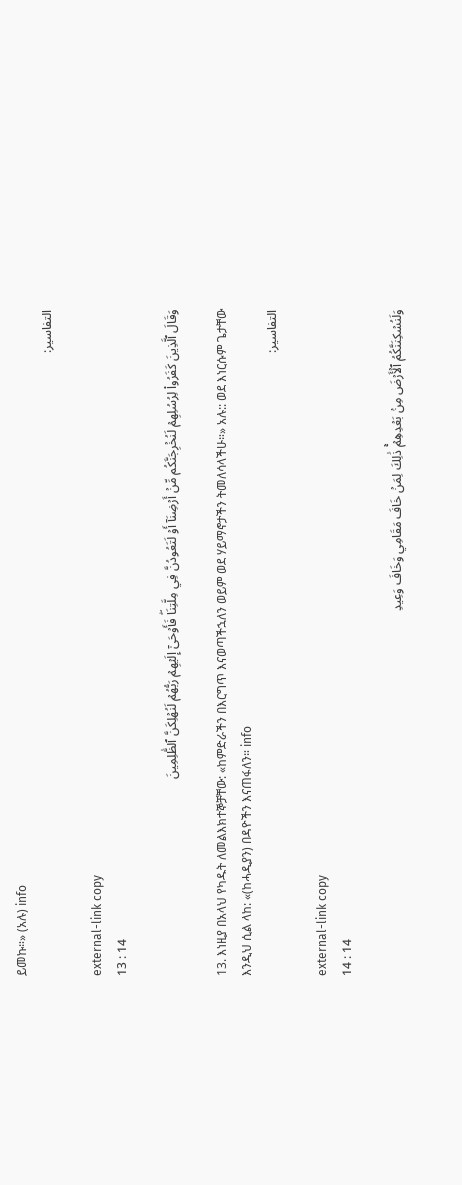ይመኩ።» (አሉ) info
التفاسير:

external-link copy
13 : 14

وَقَالَ ٱلَّذِينَ كَفَرُواْ لِرُسُلِهِمۡ لَنُخۡرِجَنَّكُم مِّنۡ أَرۡضِنَآ أَوۡ لَتَعُودُنَّ فِي مِلَّتِنَاۖ فَأَوۡحَىٰٓ إِلَيۡهِمۡ رَبُّهُمۡ لَنُهۡلِكَنَّ ٱلظَّٰلِمِينَ

13. እነዚያ በአላህ የካዱት ለመልእክተኞቻቸው: «ከምድራችን በእርግጥ እናወጣችኋለን ወይም ወደ ሃይማኖታችን ትመለሳላችሁ።» አሉ:: ወደ እነርሱም ጌታቸው እንዲህ ሲል ላከ: «(ከሓዲያን) በዳዮችን እናጠፋለን። info
التفاسير:

external-link copy
14 : 14

وَلَنُسۡكِنَنَّكُمُ ٱلۡأَرۡضَ مِنۢ بَعۡدِهِمۡۚ ذَٰلِكَ لِمَنۡ خَافَ مَقَامِي وَخَافَ وَعِيدِ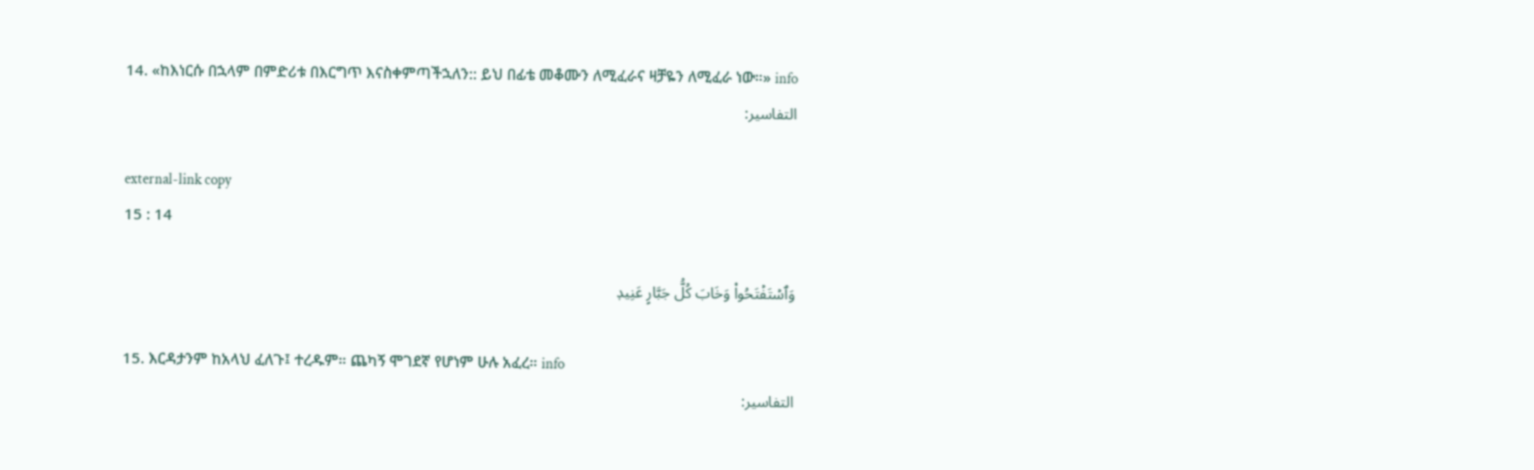14. «ከእነርሱ በኋላም በምድሪቱ በእርግጥ እናስቀምጣችኋለን:: ይህ በፊቴ መቆሙን ለሚፈራና ዛቻዬን ለሚፈራ ነው።» info
التفاسير:

external-link copy
15 : 14

وَٱسۡتَفۡتَحُواْ وَخَابَ كُلُّ جَبَّارٍ عَنِيدٖ

15. እርዳታንም ከአላህ ፈለጉ፤ ተረዱም። ጨካኝ ሞገደኛ የሆነም ሁሉ አፈረ። info
التفاسير: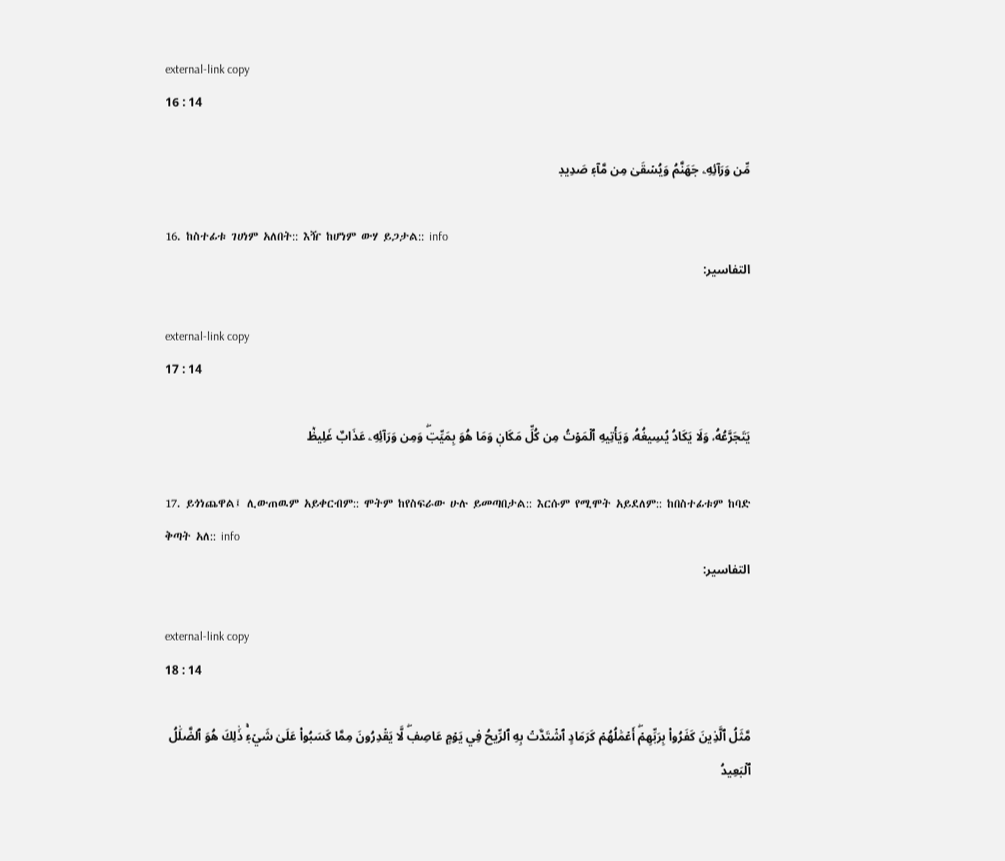external-link copy
16 : 14

مِّن وَرَآئِهِۦ جَهَنَّمُ وَيُسۡقَىٰ مِن مَّآءٖ صَدِيدٖ

16. ከስተፊቱ ገሀነም አለበት:: እዥ ከሆነም ውሃ ይጋታል:: info
التفاسير:

external-link copy
17 : 14

يَتَجَرَّعُهُۥ وَلَا يَكَادُ يُسِيغُهُۥ وَيَأۡتِيهِ ٱلۡمَوۡتُ مِن كُلِّ مَكَانٖ وَمَا هُوَ بِمَيِّتٖۖ وَمِن وَرَآئِهِۦ عَذَابٌ غَلِيظٞ

17. ይጎነጨዋል፤ ሊውጠዉም አይቀርብም:: ሞትም ከየስፍራው ሁሉ ይመጣበታል:: እርሱም የሚሞት አይደለም:: ከበስተፊቱም ከባድ ቅጣት አለ:: info
التفاسير:

external-link copy
18 : 14

مَّثَلُ ٱلَّذِينَ كَفَرُواْ بِرَبِّهِمۡۖ أَعۡمَٰلُهُمۡ كَرَمَادٍ ٱشۡتَدَّتۡ بِهِ ٱلرِّيحُ فِي يَوۡمٍ عَاصِفٖۖ لَّا يَقۡدِرُونَ مِمَّا كَسَبُواْ عَلَىٰ شَيۡءٖۚ ذَٰلِكَ هُوَ ٱلضَّلَٰلُ ٱلۡبَعِيدُ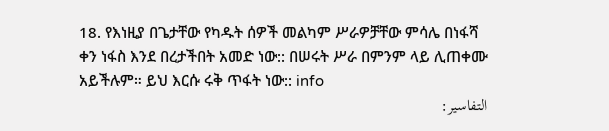18. የእነዚያ በጌታቸው የካዱት ሰዎች መልካም ሥራዎቻቸው ምሳሌ በነፋሻ ቀን ነፋስ እንደ በረታችበት አመድ ነው:: በሠሩት ሥራ በምንም ላይ ሊጠቀሙ አይችሉም። ይህ እርሱ ሩቅ ጥፋት ነው:: info
التفاسير: